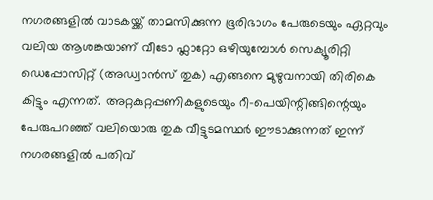നഗരങ്ങളിൽ വാടകയ്ക്ക് താമസിക്കുന്ന ഭൂരിഭാഗം പേരുടെയും ഏറ്റവും വലിയ ആശങ്കയാണ് വീടോ ഫ്ലാറ്റോ ഒഴിയുമ്പോൾ സെക്യൂരിറ്റി ഡെപ്പോസിറ്റ് (അഡ്വാൻസ് തുക) എങ്ങനെ മുഴുവനായി തിരികെ കിട്ടും എന്നത്. അറ്റകുറ്റപ്പണികളുടെയും റീ-പെയിന്റിങ്ങിന്റെയും പേരുപറഞ്ഞ് വലിയൊരു തുക വീട്ടുടമസ്ഥർ ഈടാക്കുന്നത് ഇന്ന് നഗരങ്ങളിൽ പതിവ്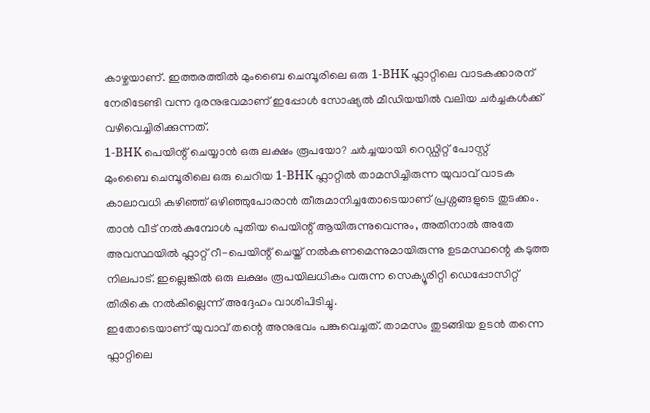കാഴ്ചയാണ്. ഇത്തരത്തിൽ മുംബൈ ചെമ്പൂരിലെ ഒരു 1-BHK ഫ്ലാറ്റിലെ വാടകക്കാരന് നേരിടേണ്ടി വന്ന ദുരനുഭവമാണ് ഇപ്പോൾ സോഷ്യൽ മീഡിയയിൽ വലിയ ചർച്ചകൾക്ക് വഴിവെച്ചിരിക്കുന്നത്.
1-BHK പെയിന്റ് ചെയ്യാൻ ഒരു ലക്ഷം രൂപയോ? ചർച്ചയായി റെഡ്ഡിറ്റ് പോസ്റ്റ്
മുംബൈ ചെമ്പൂരിലെ ഒരു ചെറിയ 1-BHK ഫ്ലാറ്റിൽ താമസിച്ചിരുന്ന യുവാവ് വാടക കാലാവധി കഴിഞ്ഞ് ഒഴിഞ്ഞുപോരാൻ തീരുമാനിച്ചതോടെയാണ് പ്രശ്നങ്ങളുടെ തുടക്കം. താൻ വീട് നൽകുമ്പോൾ പുതിയ പെയിന്റ് ആയിരുന്നുവെന്നും, അതിനാൽ അതേ അവസ്ഥയിൽ ഫ്ലാറ്റ് റീ-പെയിന്റ് ചെയ്ത് നൽകണമെന്നുമായിരുന്നു ഉടമസ്ഥന്റെ കടുത്ത നിലപാട്. ഇല്ലെങ്കിൽ ഒരു ലക്ഷം രൂപയിലധികം വരുന്ന സെക്യൂരിറ്റി ഡെപ്പോസിറ്റ് തിരികെ നൽകില്ലെന്ന് അദ്ദേഹം വാശിപിടിച്ചു.
ഇതോടെയാണ് യുവാവ് തന്റെ അനുഭവം പങ്കുവെച്ചത്. താമസം തുടങ്ങിയ ഉടൻ തന്നെ ഫ്ലാറ്റിലെ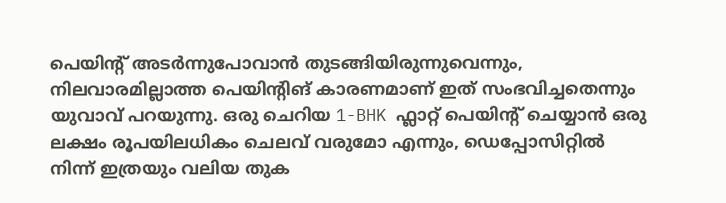പെയിന്റ് അടർന്നുപോവാൻ തുടങ്ങിയിരുന്നുവെന്നും, നിലവാരമില്ലാത്ത പെയിന്റിങ് കാരണമാണ് ഇത് സംഭവിച്ചതെന്നും യുവാവ് പറയുന്നു. ഒരു ചെറിയ 1-BHK ഫ്ലാറ്റ് പെയിന്റ് ചെയ്യാൻ ഒരു ലക്ഷം രൂപയിലധികം ചെലവ് വരുമോ എന്നും, ഡെപ്പോസിറ്റിൽ നിന്ന് ഇത്രയും വലിയ തുക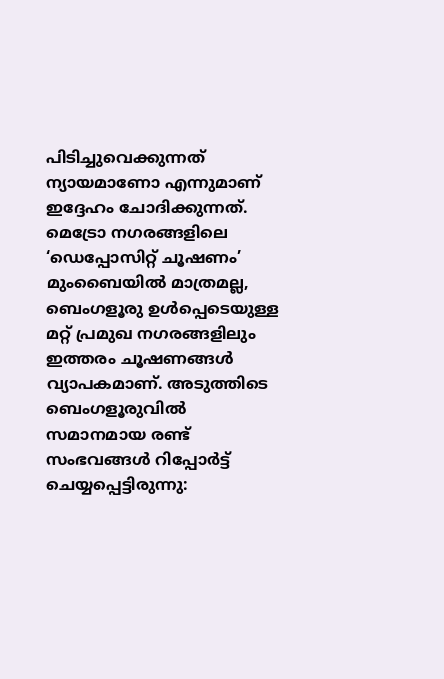പിടിച്ചുവെക്കുന്നത് ന്യായമാണോ എന്നുമാണ് ഇദ്ദേഹം ചോദിക്കുന്നത്.
മെട്രോ നഗരങ്ങളിലെ ‘ഡെപ്പോസിറ്റ് ചൂഷണം’
മുംബൈയിൽ മാത്രമല്ല, ബെംഗളൂരു ഉൾപ്പെടെയുള്ള മറ്റ് പ്രമുഖ നഗരങ്ങളിലും ഇത്തരം ചൂഷണങ്ങൾ വ്യാപകമാണ്. അടുത്തിടെ ബെംഗളൂരുവിൽ സമാനമായ രണ്ട് സംഭവങ്ങൾ റിപ്പോർട്ട് ചെയ്യപ്പെട്ടിരുന്നു: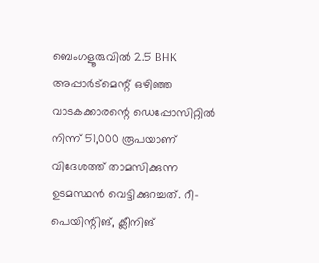ബെംഗളൂരുവിൽ 2.5 BHK അപ്പാർട്മെന്റ് ഒഴിഞ്ഞ വാടകക്കാരന്റെ ഡെപ്പോസിറ്റിൽ നിന്ന് 51,000 രൂപയാണ് വിദേശത്ത് താമസിക്കുന്ന ഉടമസ്ഥൻ വെട്ടിക്കുറച്ചത്. റീ-പെയിന്റിങ്, ക്ലീനിങ്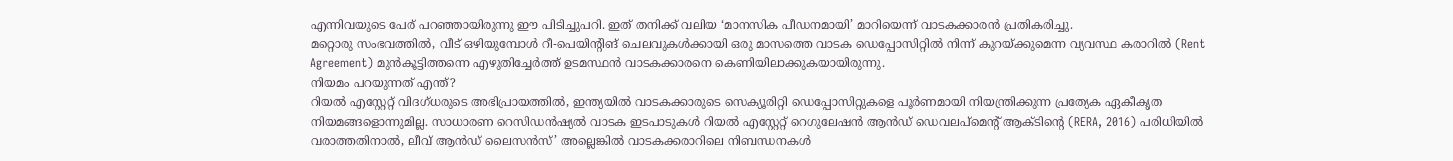എന്നിവയുടെ പേര് പറഞ്ഞായിരുന്നു ഈ പിടിച്ചുപറി. ഇത് തനിക്ക് വലിയ ‘മാനസിക പീഡനമായി’ മാറിയെന്ന് വാടകക്കാരൻ പ്രതികരിച്ചു.
മറ്റൊരു സംഭവത്തിൽ, വീട് ഒഴിയുമ്പോൾ റീ-പെയിന്റിങ് ചെലവുകൾക്കായി ഒരു മാസത്തെ വാടക ഡെപ്പോസിറ്റിൽ നിന്ന് കുറയ്ക്കുമെന്ന വ്യവസ്ഥ കരാറിൽ (Rent Agreement) മുൻകൂട്ടിത്തന്നെ എഴുതിച്ചേർത്ത് ഉടമസ്ഥൻ വാടകക്കാരനെ കെണിയിലാക്കുകയായിരുന്നു.
നിയമം പറയുന്നത് എന്ത്?
റിയൽ എസ്റ്റേറ്റ് വിദഗ്ധരുടെ അഭിപ്രായത്തിൽ, ഇന്ത്യയിൽ വാടകക്കാരുടെ സെക്യൂരിറ്റി ഡെപ്പോസിറ്റുകളെ പൂർണമായി നിയന്ത്രിക്കുന്ന പ്രത്യേക ഏകീകൃത നിയമങ്ങളൊന്നുമില്ല. സാധാരണ റെസിഡൻഷ്യൽ വാടക ഇടപാടുകൾ റിയൽ എസ്റ്റേറ്റ് റെഗുലേഷൻ ആൻഡ് ഡെവലപ്മെന്റ് ആക്ടിന്റെ (RERA, 2016) പരിധിയിൽ വരാത്തതിനാൽ, ലീവ് ആൻഡ് ലൈസൻസ്’ അല്ലെങ്കിൽ വാടകക്കരാറിലെ നിബന്ധനകൾ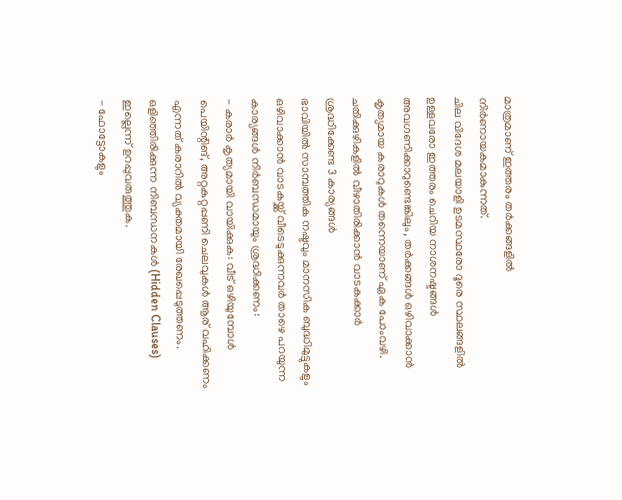മാത്രമാണ് ഇത്തരം തർക്കങ്ങളിൽ നിർണായകമാകുന്നത്.
ചില വിദേശ മലയാളി ഉടമസ്ഥരോ ദൂരെ സ്ഥലങ്ങളിൽ ഉള്ളവരോ ഇത്തരം ചെറിയ നാശനഷ്ടങ്ങൾ അവഗണിക്കാറുണ്ടെങ്കിലും, തർക്കങ്ങൾ ഒഴിവാക്കാൻ കൃത്യമായ കരാറുകൾ തന്നെയാണ് ഏക പോംവഴി.
ചതിക്കുഴികളിൽ വീഴാതിരിക്കാൻ വാടകക്കാർ ശ്രദ്ധിക്കേണ്ട 3 കാര്യങ്ങൾ
ഭാവിയിൽ സാമ്പത്തിക നഷ്ടവും മാനസിക ബുദ്ധിമുട്ടുകളും ഒഴിവാക്കാൻ വാടകയ്ക്ക് വീടെടുക്കുന്നവർ താഴെ പറയുന്ന കാര്യങ്ങൾ നിർബന്ധമായും ശ്രദ്ധിക്കണം:
- കരാർ കൃത്യമായി വായിക്കുക: വീട് ഒഴിയുമ്പോൾ പെയിന്റിങ്, അറ്റകുറ്റപ്പണി ചെലവുകൾ ആര് വഹിക്കണം എന്നത് കരാറിൽ വ്യക്തമായി രേഖപ്പെടുത്തണം. ഒളിഞ്ഞിരിക്കുന്ന നിബന്ധനകൾ (Hidden Clauses) ഇല്ലെന്ന് ഉറപ്പുവരുത്തുക.
- ഫോട്ടോകളും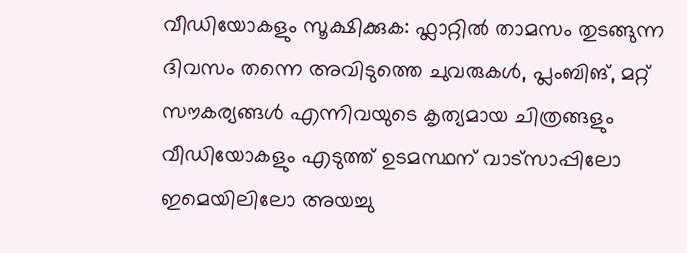വീഡിയോകളും സൂക്ഷിക്കുക: ഫ്ലാറ്റിൽ താമസം തുടങ്ങുന്ന ദിവസം തന്നെ അവിടുത്തെ ചുവരുകൾ, പ്ലംബിങ്, മറ്റ് സൗകര്യങ്ങൾ എന്നിവയുടെ കൃത്യമായ ചിത്രങ്ങളും വീഡിയോകളും എടുത്ത് ഉടമസ്ഥന് വാട്സാപ്പിലോ ഇമെയിലിലോ അയച്ചു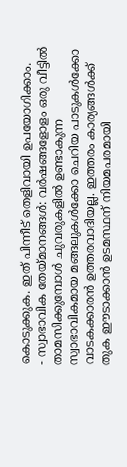കൊടുക്കുക. ഇത് പിന്നീട് തെളിവായി ഉപയോഗിക്കാം.
- സ്വാഭാവിക തേയ്മാനങ്ങൾ: വർഷങ്ങളോളം ഒരു വീട്ടിൽ താമസിക്കുമ്പോൾ ചുവരുകളിൽ ഉണ്ടാകുന്ന സ്വാഭാവികമായ മങ്ങലുകൾക്കോ ചെറിയ പാടുകൾക്കോ വാടകക്കാരൻ ഉത്തരവാദിയല്ല. ഇത്തരം കാര്യങ്ങൾക്ക് തുക ഈടാക്കാൻ ഉടമസ്ഥന് നിയമപരമായി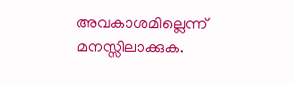അവകാശമില്ലെന്ന് മനസ്സിലാക്കുക.